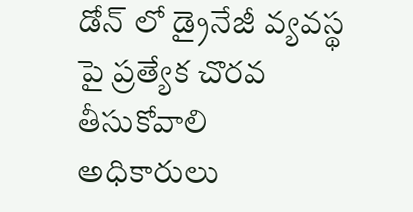డోన్ లో డ్రైనేజీ వ్యవస్థ పై ప్రత్యేక చొరవ తీసుకోవాలి అధికారులు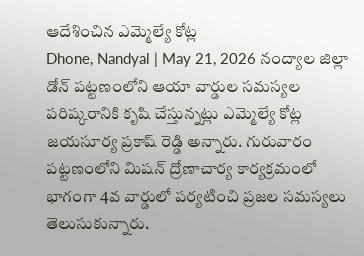ఆదేశించిన ఎమ్మెల్యే కోట్ల
Dhone, Nandyal | May 21, 2026 నంద్యాల జిల్లా డోన్ పట్టణంలోని ఆయా వార్డుల సమస్యల పరిష్కరానికి కృషి చేస్తున్నట్లు ఎమ్మెల్యే కోట్ల జయసూర్య ప్రకాష్ రెడ్డి అన్నారు. గురువారం పట్టణంలోని మిషన్ ద్రోణాచార్య కార్యక్రమంలో భాగంగా 4వ వార్డులో పర్యటించి ప్రజల సమస్యలు తెలుసుకున్నారు.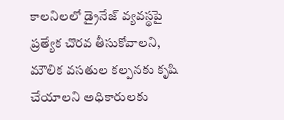కాలనిలలో డ్రైనేజ్ వ్యవస్థపై ప్రత్యేక చొరవ తీసుకోవాలని, మౌలిక వసతుల కల్పనకు కృషి చేయాలని అధికారులకు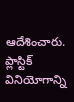ఆదేశించారు. ప్లాస్టిక్ వినియోగాన్ని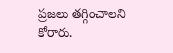ప్రజలు తగ్గించాలని కోరారు.